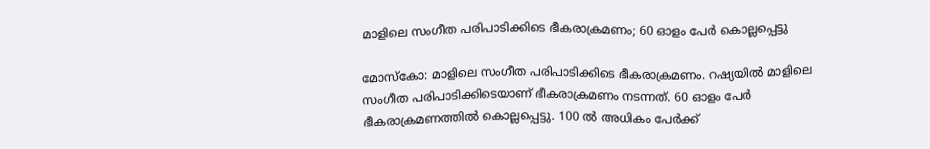മാളിലെ സംഗീത പരിപാടിക്കിടെ ഭീകരാക്രമണം; 60 ഓളം പേർ കൊല്ലപ്പെട്ടു

മോസ്‌കോ: മാളിലെ സംഗീത പരിപാടിക്കിടെ ഭീകരാക്രമണം. റഷ്യയിൽ മാളിലെ സംഗീത പരിപാടിക്കിടെയാണ് ഭീകരാക്രമണം നടന്നത്. 60 ഓളം പേർ ഭീകരാക്രമണത്തിൽ കൊല്ലപ്പെട്ടു. 100 ൽ അധികം പേർക്ക്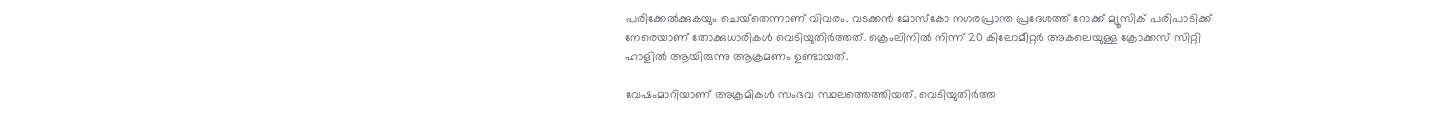പരിക്കേൽക്കുകയും ചെയ്‌തെന്നാണ് വിവരം. വടക്കൻ മോസ്‌കോ നഗരപ്രാന്ത പ്രദേശത്ത് റോക്ക് മ്യൂസിക് പരിപാടിക്ക് നേരെയാണ് തോക്കുധാരികൾ വെടിയുതിർത്തത്. ക്രെംലിനിൽ നിന്ന് 20 കിലോമീറ്റർ അകലെയുള്ള ക്രോക്കസ് സിറ്റി ഹാളിൽ ആയിരുന്നു ആക്രമണം ഉണ്ടായത്.

വേഷംമാറിയാണ് അക്രമികൾ സംഭവ സ്ഥലത്തെത്തിയത്. വെടിയുതിർത്ത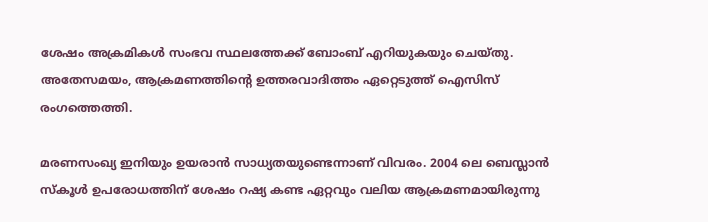ശേഷം അക്രമികൾ സംഭവ സ്ഥലത്തേക്ക് ബോംബ് എറിയുകയും ചെയ്തു. അതേസമയം, ആക്രമണത്തിന്റെ ഉത്തരവാദിത്തം ഏറ്റെടുത്ത് ഐസിസ് രംഗത്തെത്തി.

മരണസംഖ്യ ഇനിയും ഉയരാൻ സാധ്യതയുണ്ടെന്നാണ് വിവരം. 2004 ലെ ബെസ്ലാൻ സ്‌കൂൾ ഉപരോധത്തിന് ശേഷം റഷ്യ കണ്ട ഏറ്റവും വലിയ ആക്രമണമായിരുന്നു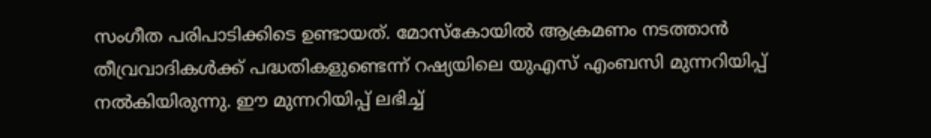സംഗീത പരിപാടിക്കിടെ ഉണ്ടായത്. മോസ്‌കോയിൽ ആക്രമണം നടത്താൻ തീവ്രവാദികൾക്ക് പദ്ധതികളുണ്ടെന്ന് റഷ്യയിലെ യുഎസ് എംബസി മുന്നറിയിപ്പ് നൽകിയിരുന്നു. ഈ മുന്നറിയിപ്പ് ലഭിച്ച്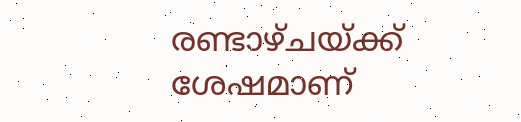രണ്ടാഴ്ചയ്ക്ക് ശേഷമാണ്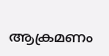ആക്രമണം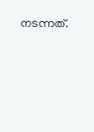നടന്നത്.